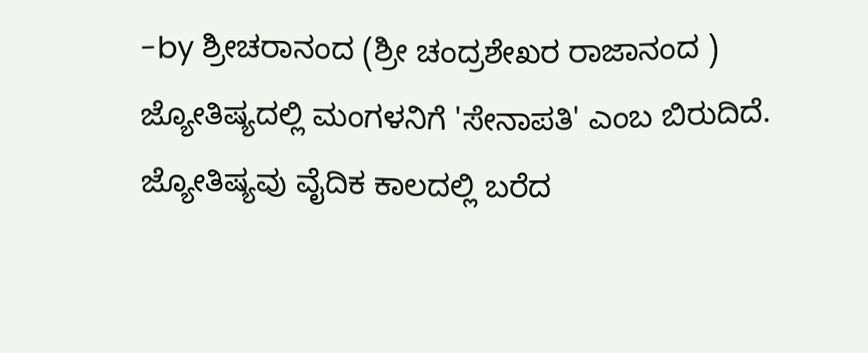-by ಶ್ರೀಚರಾನಂದ (ಶ್ರೀ ಚಂದ್ರಶೇಖರ ರಾಜಾನಂದ )
ಜ್ಯೋತಿಷ್ಯದಲ್ಲಿ ಮಂಗಳನಿಗೆ 'ಸೇನಾಪತಿ' ಎಂಬ ಬಿರುದಿದೆ. ಜ್ಯೋತಿಷ್ಯವು ವೈದಿಕ ಕಾಲದಲ್ಲಿ ಬರೆದ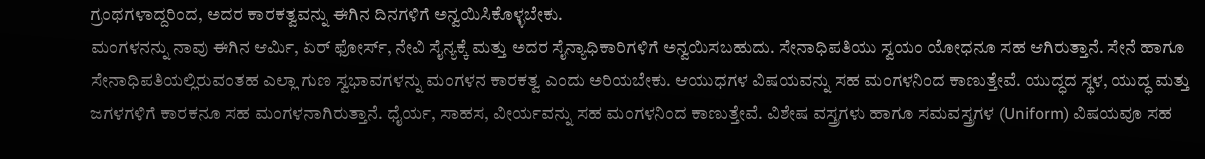ಗ್ರಂಥಗಳಾದ್ದರಿಂದ, ಅದರ ಕಾರಕತ್ವವನ್ನು ಈಗಿನ ದಿನಗಳಿಗೆ ಅನ್ವಯಿಸಿಕೊಳ್ಳಬೇಕು.
ಮಂಗಳನನ್ನು ನಾವು ಈಗಿನ ಆರ್ಮಿ, ಏರ್ ಫೋರ್ಸ್, ನೇವಿ ಸೈನ್ಯಕ್ಕೆ ಮತ್ತು ಅದರ ಸೈನ್ಯಾಧಿಕಾರಿಗಳಿಗೆ ಅನ್ವಯಿಸಬಹುದು. ಸೇನಾಧಿಪತಿಯು ಸ್ವಯಂ ಯೋಧನೂ ಸಹ ಆಗಿರುತ್ತಾನೆ. ಸೇನೆ ಹಾಗೂ ಸೇನಾಧಿಪತಿಯಲ್ಲಿರುವಂತಹ ಎಲ್ಲಾ ಗುಣ ಸ್ವಭಾವಗಳನ್ನು ಮಂಗಳನ ಕಾರಕತ್ವ ಎಂದು ಅರಿಯಬೇಕು. ಆಯುಧಗಳ ವಿಷಯವನ್ನು ಸಹ ಮಂಗಳನಿಂದ ಕಾಣುತ್ತೇವೆ. ಯುದ್ಧದ ಸ್ಥಳ, ಯುದ್ಧ ಮತ್ತು ಜಗಳಗಳಿಗೆ ಕಾರಕನೂ ಸಹ ಮಂಗಳನಾಗಿರುತ್ತಾನೆ. ಧೈರ್ಯ, ಸಾಹಸ, ವೀರ್ಯವನ್ನು ಸಹ ಮಂಗಳನಿಂದ ಕಾಣುತ್ತೇವೆ. ವಿಶೇಷ ವಸ್ತ್ರಗಳು ಹಾಗೂ ಸಮವಸ್ತ್ರಗಳ (Uniform) ವಿಷಯವೂ ಸಹ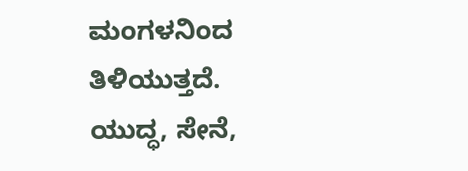ಮಂಗಳನಿಂದ ತಿಳಿಯುತ್ತದೆ.
ಯುದ್ಧ, ಸೇನೆ,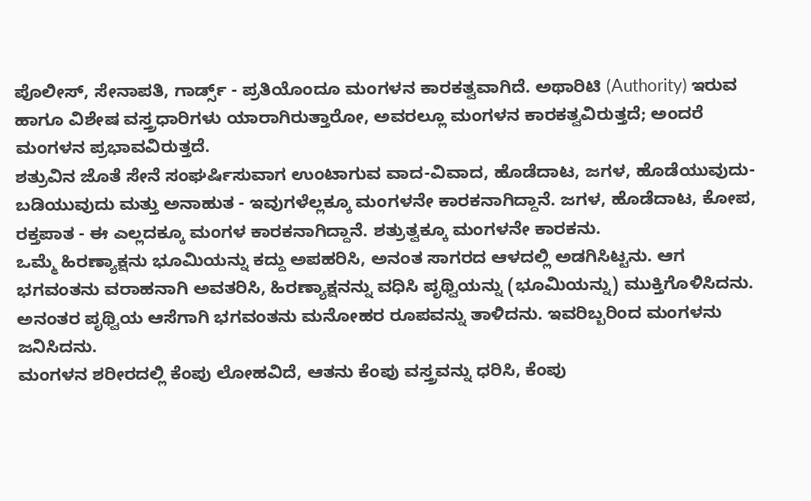ಪೊಲೀಸ್, ಸೇನಾಪತಿ, ಗಾರ್ಡ್ಸ್ - ಪ್ರತಿಯೊಂದೂ ಮಂಗಳನ ಕಾರಕತ್ವವಾಗಿದೆ. ಅಥಾರಿಟಿ (Authority) ಇರುವ ಹಾಗೂ ವಿಶೇಷ ವಸ್ತ್ರಧಾರಿಗಳು ಯಾರಾಗಿರುತ್ತಾರೋ, ಅವರಲ್ಲೂ ಮಂಗಳನ ಕಾರಕತ್ವವಿರುತ್ತದೆ; ಅಂದರೆ ಮಂಗಳನ ಪ್ರಭಾವವಿರುತ್ತದೆ.
ಶತ್ರುವಿನ ಜೊತೆ ಸೇನೆ ಸಂಘರ್ಷಿಸುವಾಗ ಉಂಟಾಗುವ ವಾದ-ವಿವಾದ, ಹೊಡೆದಾಟ, ಜಗಳ, ಹೊಡೆಯುವುದು-ಬಡಿಯುವುದು ಮತ್ತು ಅನಾಹುತ - ಇವುಗಳೆಲ್ಲಕ್ಕೂ ಮಂಗಳನೇ ಕಾರಕನಾಗಿದ್ದಾನೆ. ಜಗಳ, ಹೊಡೆದಾಟ, ಕೋಪ, ರಕ್ತಪಾತ - ಈ ಎಲ್ಲದಕ್ಕೂ ಮಂಗಳ ಕಾರಕನಾಗಿದ್ದಾನೆ. ಶತ್ರುತ್ವಕ್ಕೂ ಮಂಗಳನೇ ಕಾರಕನು.
ಒಮ್ಮೆ ಹಿರಣ್ಯಾಕ್ಷನು ಭೂಮಿಯನ್ನು ಕದ್ದು ಅಪಹರಿಸಿ, ಅನಂತ ಸಾಗರದ ಆಳದಲ್ಲಿ ಅಡಗಿಸಿಟ್ಟನು. ಆಗ ಭಗವಂತನು ವರಾಹನಾಗಿ ಅವತರಿಸಿ, ಹಿರಣ್ಯಾಕ್ಷನನ್ನು ವಧಿಸಿ ಪೃಥ್ವಿಯನ್ನು (ಭೂಮಿಯನ್ನು) ಮುಕ್ತಿಗೊಳಿಸಿದನು. ಅನಂತರ ಪೃಥ್ವಿಯ ಆಸೆಗಾಗಿ ಭಗವಂತನು ಮನೋಹರ ರೂಪವನ್ನು ತಾಳಿದನು. ಇವರಿಬ್ಬರಿಂದ ಮಂಗಳನು ಜನಿಸಿದನು.
ಮಂಗಳನ ಶರೀರದಲ್ಲಿ ಕೆಂಪು ಲೋಹವಿದೆ, ಆತನು ಕೆಂಪು ವಸ್ತ್ರವನ್ನು ಧರಿಸಿ, ಕೆಂಪು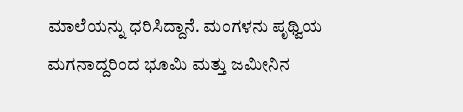ಮಾಲೆಯನ್ನು ಧರಿಸಿದ್ದಾನೆ. ಮಂಗಳನು ಪೃಥ್ವಿಯ ಮಗನಾದ್ದರಿಂದ ಭೂಮಿ ಮತ್ತು ಜಮೀನಿನ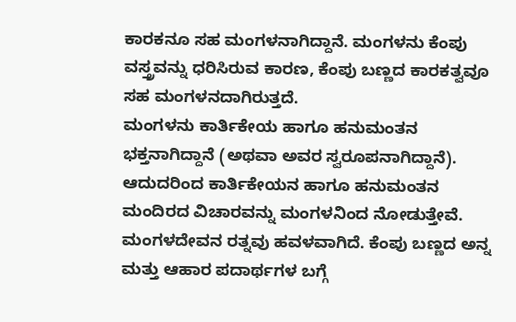ಕಾರಕನೂ ಸಹ ಮಂಗಳನಾಗಿದ್ದಾನೆ. ಮಂಗಳನು ಕೆಂಪು ವಸ್ತ್ರವನ್ನು ಧರಿಸಿರುವ ಕಾರಣ, ಕೆಂಪು ಬಣ್ಣದ ಕಾರಕತ್ವವೂ ಸಹ ಮಂಗಳನದಾಗಿರುತ್ತದೆ.
ಮಂಗಳನು ಕಾರ್ತಿಕೇಯ ಹಾಗೂ ಹನುಮಂತನ ಭಕ್ತನಾಗಿದ್ದಾನೆ (ಅಥವಾ ಅವರ ಸ್ವರೂಪನಾಗಿದ್ದಾನೆ). ಆದುದರಿಂದ ಕಾರ್ತಿಕೇಯನ ಹಾಗೂ ಹನುಮಂತನ ಮಂದಿರದ ವಿಚಾರವನ್ನು ಮಂಗಳನಿಂದ ನೋಡುತ್ತೇವೆ. ಮಂಗಳದೇವನ ರತ್ನವು ಹವಳವಾಗಿದೆ. ಕೆಂಪು ಬಣ್ಣದ ಅನ್ನ ಮತ್ತು ಆಹಾರ ಪದಾರ್ಥಗಳ ಬಗ್ಗೆ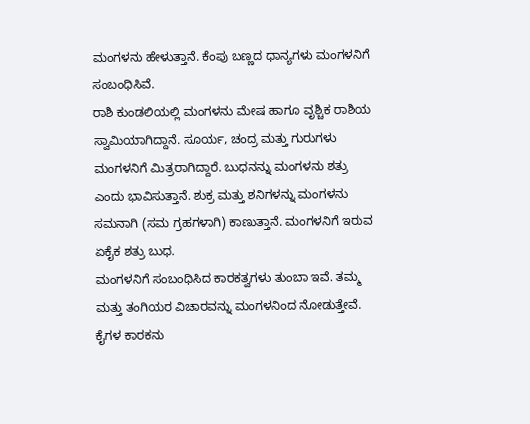ಮಂಗಳನು ಹೇಳುತ್ತಾನೆ. ಕೆಂಪು ಬಣ್ಣದ ಧಾನ್ಯಗಳು ಮಂಗಳನಿಗೆ ಸಂಬಂಧಿಸಿವೆ.
ರಾಶಿ ಕುಂಡಲಿಯಲ್ಲಿ ಮಂಗಳನು ಮೇಷ ಹಾಗೂ ವೃಶ್ಚಿಕ ರಾಶಿಯ ಸ್ವಾಮಿಯಾಗಿದ್ದಾನೆ. ಸೂರ್ಯ, ಚಂದ್ರ ಮತ್ತು ಗುರುಗಳು ಮಂಗಳನಿಗೆ ಮಿತ್ರರಾಗಿದ್ದಾರೆ. ಬುಧನನ್ನು ಮಂಗಳನು ಶತ್ರು ಎಂದು ಭಾವಿಸುತ್ತಾನೆ. ಶುಕ್ರ ಮತ್ತು ಶನಿಗಳನ್ನು ಮಂಗಳನು ಸಮನಾಗಿ (ಸಮ ಗ್ರಹಗಳಾಗಿ) ಕಾಣುತ್ತಾನೆ. ಮಂಗಳನಿಗೆ ಇರುವ ಏಕೈಕ ಶತ್ರು ಬುಧ.
ಮಂಗಳನಿಗೆ ಸಂಬಂಧಿಸಿದ ಕಾರಕತ್ವಗಳು ತುಂಬಾ ಇವೆ. ತಮ್ಮ ಮತ್ತು ತಂಗಿಯರ ವಿಚಾರವನ್ನು ಮಂಗಳನಿಂದ ನೋಡುತ್ತೇವೆ. ಕೈಗಳ ಕಾರಕನು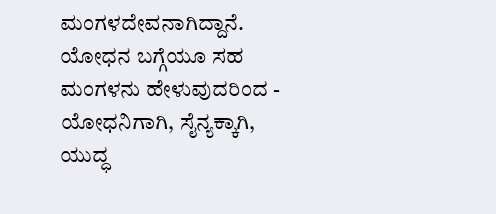ಮಂಗಳದೇವನಾಗಿದ್ದಾನೆ. ಯೋಧನ ಬಗ್ಗೆಯೂ ಸಹ ಮಂಗಳನು ಹೇಳುವುದರಿಂದ - ಯೋಧನಿಗಾಗಿ, ಸೈನ್ಯಕ್ಕಾಗಿ, ಯುದ್ಧ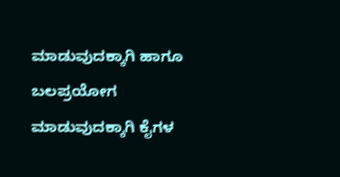ಮಾಡುವುದಕ್ಕಾಗಿ ಹಾಗೂ ಬಲಪ್ರಯೋಗ ಮಾಡುವುದಕ್ಕಾಗಿ ಕೈಗಳ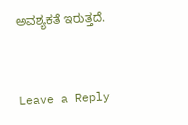ಅವಶ್ಯಕತೆ ಇರುತ್ತದೆ.


Leave a Reply